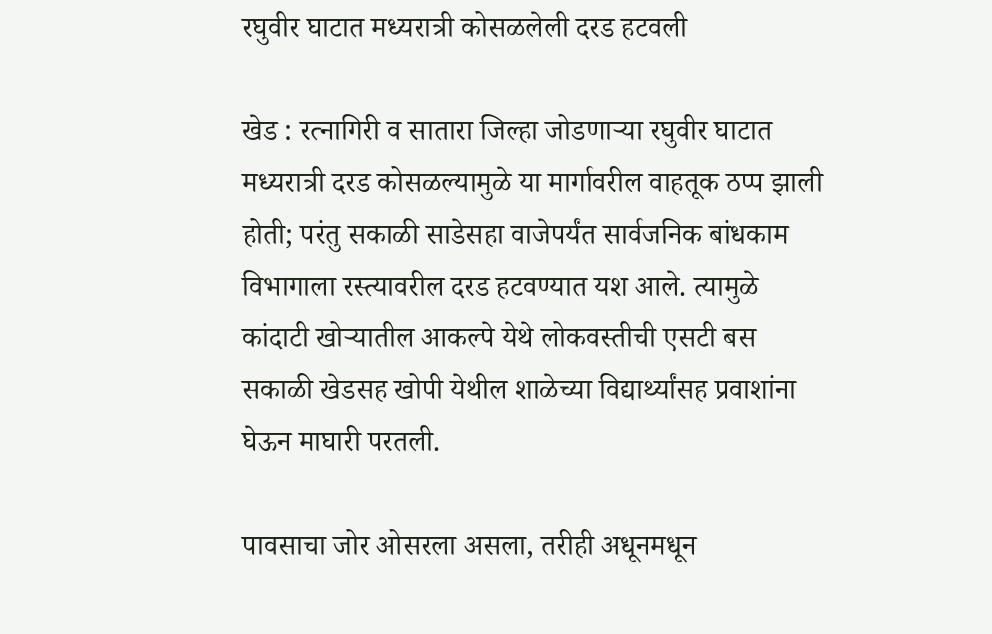रघुवीर घाटात मध्यरात्री कोसळलेली दरड हटवली

खेड : रत्नागिरी व सातारा जिल्हा जोडणाऱ्या रघुवीर घाटात मध्यरात्री दरड कोसळल्यामुळे या मार्गावरील वाहतूक ठप्प झाली होती; परंतु सकाळी साडेसहा वाजेपर्यंत सार्वजनिक बांधकाम विभागाला रस्त्यावरील दरड हटवण्यात यश आले. त्यामुळे कांदाटी खोऱ्यातील आकल्पे येथे लोकवस्तीची एसटी बस सकाळी खेडसह खोपी येथील शाळेच्या विद्यार्थ्यांसह प्रवाशांना घेऊन माघारी परतली.

पावसाचा जोर ओसरला असला, तरीही अधूनमधून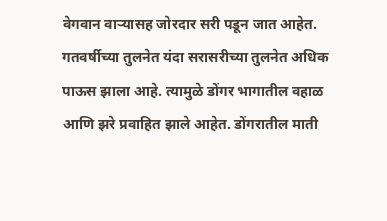वेगवान वाऱ्यासह जोरदार सरी पडून जात आहेत. गतवर्षीच्या तुलनेत यंदा सरासरीच्या तुलनेत अधिक पाऊस झाला आहे. त्यामुळे डोंगर भागातील वहाळ आणि झरे प्रवाहित झाले आहेत. डोंगरातील माती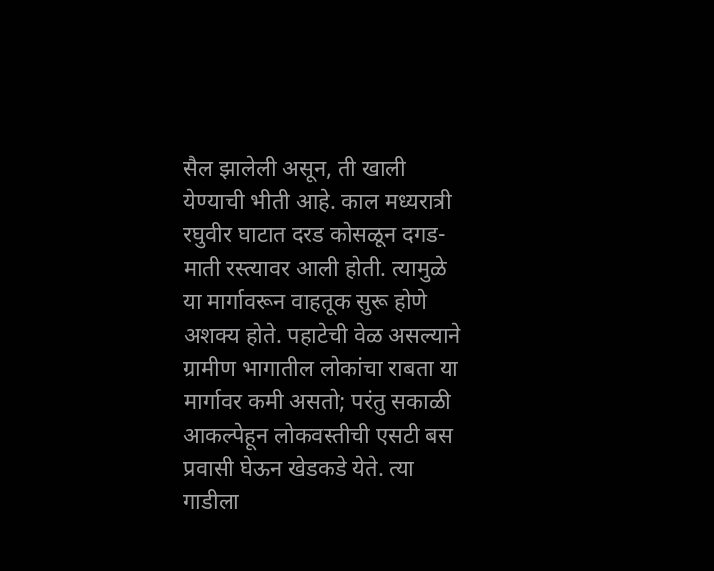सैल झालेली असून, ती खाली येण्याची भीती आहे. काल मध्यरात्री रघुवीर घाटात दरड कोसळून दगड-माती रस्त्यावर आली होती. त्यामुळे या मार्गावरून वाहतूक सुरू होणे अशक्य होते. पहाटेची वेळ असल्याने ग्रामीण भागातील लोकांचा राबता या मार्गावर कमी असतो; परंतु सकाळी आकल्पेहून लोकवस्तीची एसटी बस प्रवासी घेऊन खेडकडे येते. त्या गाडीला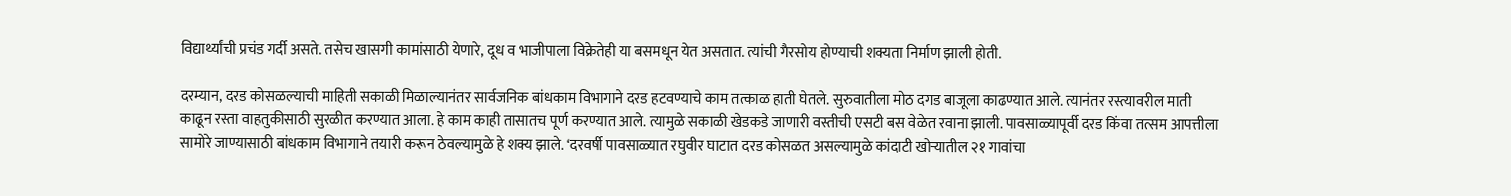विद्यार्थ्यांची प्रचंड गर्दी असते. तसेच खासगी कामांसाठी येणारे, दूध व भाजीपाला विक्रेतेही या बसमधून येत असतात. त्यांची गैरसोय होण्याची शक्यता निर्माण झाली होती.

दरम्यान, दरड कोसळल्याची माहिती सकाळी मिळाल्यानंतर सार्वजनिक बांधकाम विभागाने दरड हटवण्याचे काम तत्काळ हाती घेतले. सुरुवातीला मोठ दगड बाजूला काढण्यात आले. त्यानंतर रस्त्यावरील माती काढून रस्ता वाहतुकीसाठी सुरळीत करण्यात आला. हे काम काही तासातच पूर्ण करण्यात आले. त्यामुळे सकाळी खेडकडे जाणारी वस्तीची एसटी बस वेळेत रवाना झाली. पावसाळ्यापूर्वी दरड किंवा तत्सम आपत्तीला सामोरे जाण्यासाठी बांधकाम विभागाने तयारी करून ठेवल्यामुळे हे शक्य झाले. ‘दरवर्षी पावसाळ्यात रघुवीर घाटात दरड कोसळत असल्यामुळे कांदाटी खोऱ्यातील २१ गावांचा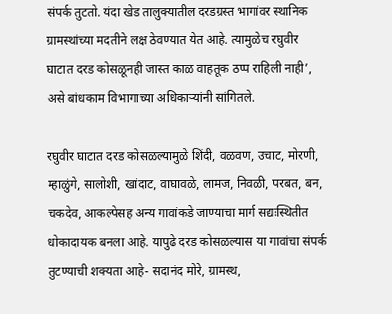संपर्क तुटतो. यंदा खेड तालुक्यातील दरडग्रस्त भागांवर स्थानिक ग्रामस्थांच्या मदतीने लक्ष ठेवण्यात येत आहे. त्यामुळेच रघुवीर घाटात दरड कोसळूनही जास्त काळ वाहतूक ठप्प राहिली नाही’, असे बांधकाम विभागाच्या अधिकाऱ्यांनी सांगितले.

रघुवीर घाटात दरड कोसळल्यामुळे शिंदी, वळवण, उचाट, मोरणी, म्हाळुंगे, सालोशी, खांदाट, वाघावळे, लामज, निवळी, परबत, बन, चकदेव, आकल्पेसह अन्य गावांकडे जाण्याचा मार्ग सद्यःस्थितीत धोकादायक बनला आहे. यापुढे दरड कोसळल्यास या गावांचा संपर्क तुटण्याची शक्यता आहे- सदानंद मोरे, ग्रामस्थ,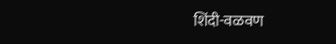शिंदी-वळवण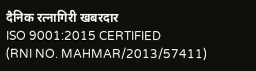दैनिक रत्नागिरी खबरदार
ISO 9001:2015 CERTIFIED
(RNI NO. MAHMAR/2013/57411)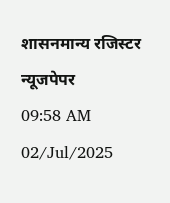शासनमान्य रजिस्टर न्यूजपेपर
09:58 AM 02/Jul/2025